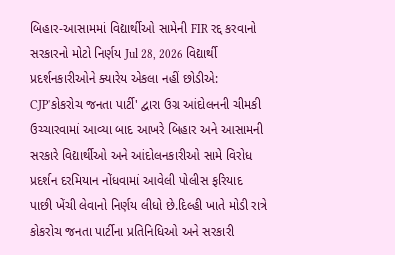બિહાર-આસામમાં વિદ્યાર્થીઓ સામેની FIR રદ્દ કરવાનો સરકારનો મોટો નિર્ણય Jul 28, 2026 વિદ્યાર્થી પ્રદર્શનકારીઓને ક્યારેય એકલા નહીં છોડીએ: CJP'કોકરોચ જનતા પાર્ટી' દ્વારા ઉગ્ર આંદોલનની ચીમકી ઉચ્ચારવામાં આવ્યા બાદ આખરે બિહાર અને આસામની સરકારે વિદ્યાર્થીઓ અને આંદોલનકારીઓ સામે વિરોધ પ્રદર્શન દરમિયાન નોંધવામાં આવેલી પોલીસ ફરિયાદ પાછી ખેંચી લેવાનો નિર્ણય લીધો છે.દિલ્હી ખાતે મોડી રાત્રે કોકરોચ જનતા પાર્ટીના પ્રતિનિધિઓ અને સરકારી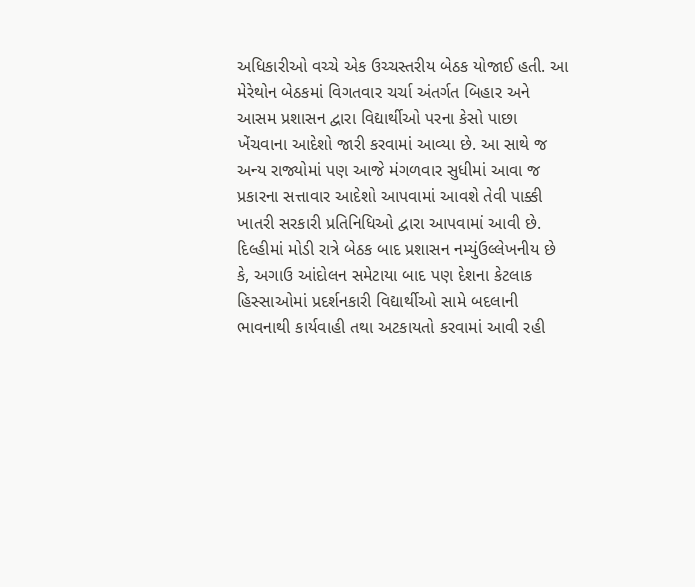અધિકારીઓ વચ્ચે એક ઉચ્ચસ્તરીય બેઠક યોજાઈ હતી. આ મેરેથોન બેઠકમાં વિગતવાર ચર્ચા અંતર્ગત બિહાર અને આસમ પ્રશાસન દ્વારા વિદ્યાર્થીઓ પરના કેસો પાછા ખેંચવાના આદેશો જારી કરવામાં આવ્યા છે. આ સાથે જ અન્ય રાજ્યોમાં પણ આજે મંગળવાર સુધીમાં આવા જ પ્રકારના સત્તાવાર આદેશો આપવામાં આવશે તેવી પાક્કી ખાતરી સરકારી પ્રતિનિધિઓ દ્વારા આપવામાં આવી છે. દિલ્હીમાં મોડી રાત્રે બેઠક બાદ પ્રશાસન નમ્યુંઉલ્લેખનીય છે કે, અગાઉ આંદોલન સમેટાયા બાદ પણ દેશના કેટલાક હિસ્સાઓમાં પ્રદર્શનકારી વિદ્યાર્થીઓ સામે બદલાની ભાવનાથી કાર્યવાહી તથા અટકાયતો કરવામાં આવી રહી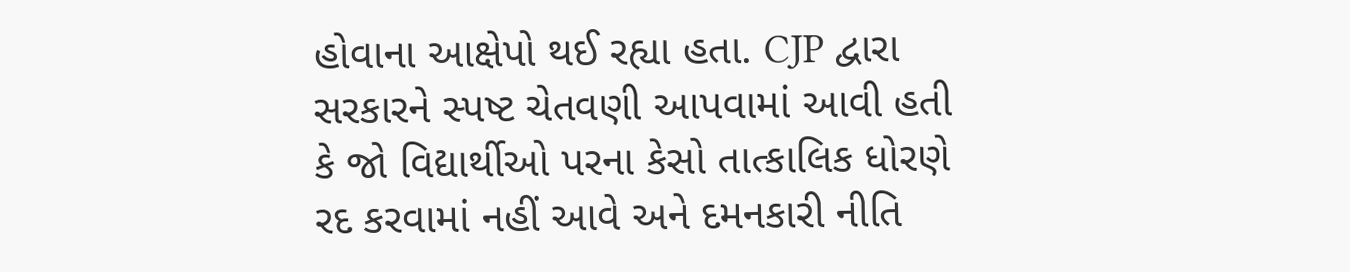હોવાના આક્ષેપો થઈ રહ્યા હતા. CJP દ્વારા સરકારને સ્પષ્ટ ચેતવણી આપવામાં આવી હતી કે જો વિદ્યાર્થીઓ પરના કેસો તાત્કાલિક ધોરણે રદ કરવામાં નહીં આવે અને દમનકારી નીતિ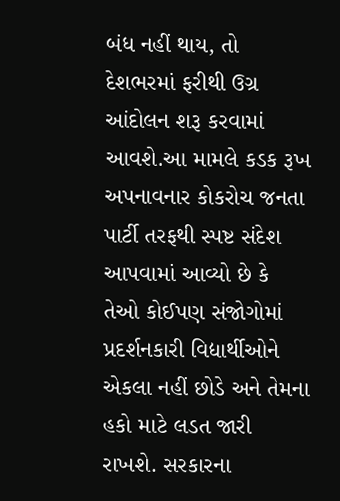બંધ નહીં થાય, તો દેશભરમાં ફરીથી ઉગ્ર આંદોલન શરૂ કરવામાં આવશે.આ મામલે કડક રૂખ અપનાવનાર કોકરોચ જનતા પાર્ટી તરફથી સ્પષ્ટ સંદેશ આપવામાં આવ્યો છે કે તેઓ કોઈપણ સંજોગોમાં પ્રદર્શનકારી વિદ્યાર્થીઓને એકલા નહીં છોડે અને તેમના હકો માટે લડત જારી રાખશે. સરકારના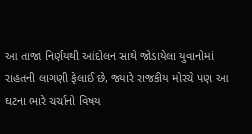આ તાજા નિર્ણયથી આંદોલન સાથે જોડાયેલા યુવાનોમાં રાહતની લાગણી ફેલાઈ છે, જ્યારે રાજકીય મોરચે પણ આ ઘટના ભારે ચર્ચાનો વિષય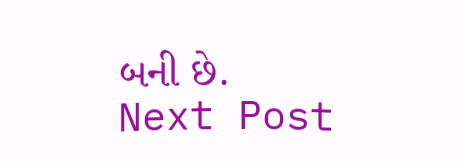બની છે. Next Post